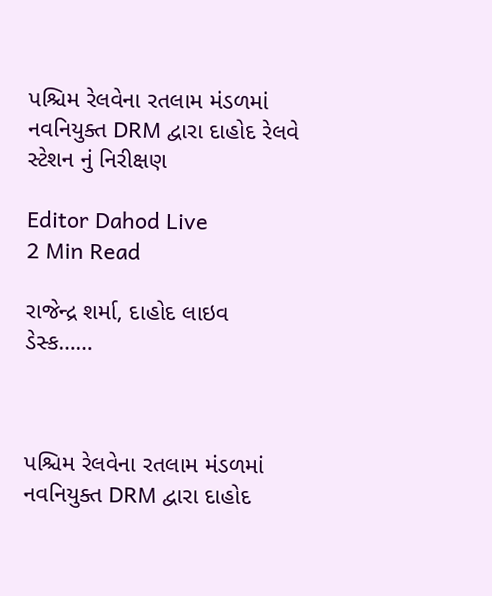પશ્ચિમ રેલવેના રતલામ મંડળમાં નવનિયુક્ત DRM દ્વારા દાહોદ રેલવે સ્ટેશન નું નિરીક્ષણ

Editor Dahod Live
2 Min Read

રાજેન્દ્ર શર્મા, દાહોદ લાઇવ ડેસ્ક……



પશ્ચિમ રેલવેના રતલામ મંડળમાં નવનિયુક્ત DRM દ્વારા દાહોદ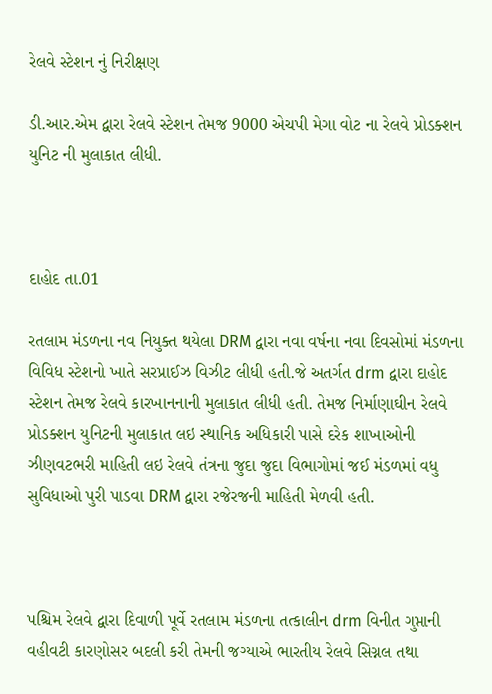રેલવે સ્ટેશન નું નિરીક્ષણ

ડી.આર.એમ દ્વારા રેલવે સ્ટેશન તેમજ 9000 એચપી મેગા વોટ ના રેલવે પ્રોડક્શન યુનિટ ની મુલાકાત લીધી.



દાહોદ તા.01

રતલામ મંડળના નવ નિયુક્ત થયેલા DRM દ્વારા નવા વર્ષના નવા દિવસોમાં મંડળના વિવિધ સ્ટેશનો ખાતે સરપ્રાઈઝ વિઝીટ લીધી હતી.જે અતર્ગત drm દ્વારા દાહોદ સ્ટેશન તેમજ રેલવે કારખાનનાની મુલાકાત લીધી હતી. તેમજ નિર્માણાઘીન રેલવે પ્રોડક્શન યુનિટની મુલાકાત લઇ સ્થાનિક અધિકારી પાસે દરેક શાખાઓની ઝીણવટભરી માહિતી લઇ રેલવે તંત્રના જુદા જુદા વિભાગોમાં જઈ મંડળમાં વધુ સુવિધાઓ પુરી પાડવા DRM દ્વારા રજેરજની માહિતી મેળવી હતી.



પશ્ચિમ રેલવે દ્વારા દિવાળી પૂર્વે રતલામ મંડળના તત્કાલીન drm વિનીત ગુપ્તાની વહીવટી કારણોસર બદલી કરી તેમની જગ્યાએ ભારતીય રેલવે સિગ્નલ તથા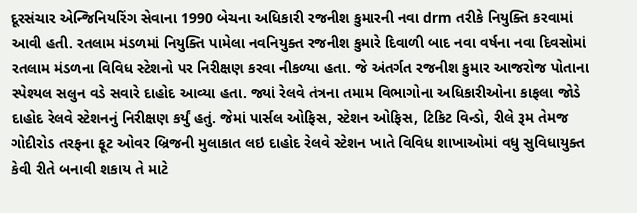દૂરસંચાર એન્જિનિયરિંગ સેવાના 1990 બેચના અધિકારી રજનીશ કુમારની નવા drm તરીકે નિયુક્તિ કરવામાં આવી હતી. રતલામ મંડળમાં નિયુક્તિ પામેલા નવનિયુક્ત રજનીશ કુમારે દિવાળી બાદ નવા વર્ષના નવા દિવસોમાં રતલામ મંડળના વિવિધ સ્ટેશનો પર નિરીક્ષણ કરવા નીકળ્યા હતા. જે અંતર્ગત રજનીશ કુમાર આજરોજ પોતાના સ્પેશ્યલ સલુન વડે સવારે દાહોદ આવ્યા હતા. જ્યાં રેલવે તંત્રના તમામ વિભાગોના અધિકારીઓના કાફલા જોડે દાહોદ રેલવે સ્ટેશનનું નિરીક્ષણ કર્યું હતું. જેમાં પાર્સલ ઓફિસ, સ્ટેશન ઓફિસ, ટિકિટ વિન્ડો, રીલે રૂમ તેમજ ગોદીરોડ તરફના ફૂટ ઓવર બ્રિજની મુલાકાત લઇ દાહોદ રેલવે સ્ટેશન ખાતે વિવિધ શાખાઓમાં વધુ સુવિધાયુક્ત કેવી રીતે બનાવી શકાય તે માટે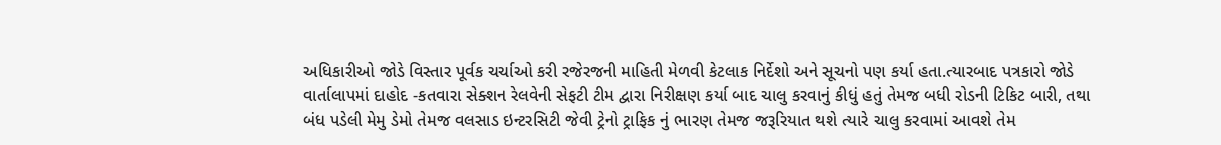અધિકારીઓ જોડે વિસ્તાર પૂર્વક ચર્ચાઓ કરી રજેરજની માહિતી મેળવી કેટલાક નિર્દેશો અને સૂચનો પણ કર્યા હતા.ત્યારબાદ પત્રકારો જોડે વાર્તાલાપમાં દાહોદ -કતવારા સેક્શન રેલવેની સેફટી ટીમ દ્વારા નિરીક્ષણ કર્યા બાદ ચાલુ કરવાનું કીધું હતું તેમજ બધી રોડની ટિકિટ બારી, તથા બંધ પડેલી મેમુ ડેમો તેમજ વલસાડ ઇન્ટરસિટી જેવી ટ્રેનો ટ્રાફિક નું ભારણ તેમજ જરૂરિયાત થશે ત્યારે ચાલુ કરવામાં આવશે તેમ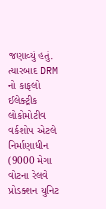જણાવ્યું હતું. ત્યારબાદ DRM નો કાફલો ઈલેક્ટ્રીક લોકોમોટીવ વર્કશોપ એટલે નિર્માણાધીન (9000 મેગા વોટના રેલવે પ્રોડક્શન યુનિટ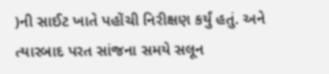)ની સાઈટ ખાતે પહોંચી નિરીક્ષણ કર્યું હતું. અને ત્યારબાદ પરત સાંજના સમયે સલૂન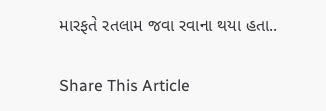મારફતે રતલામ જવા રવાના થયા હતા..

Share This Article